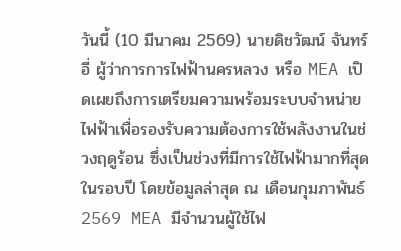วันนี้ (10 มีนาคม 2569) นายดิชวัฒน์ จันทร์อี่ ผู้ว่าการการไฟฟ้านครหลวง หรือ MEA เปิดเผยถึงการเตรียมความพร้อมระบบจำหน่ายไฟฟ้าเพื่อรองรับความต้องการใช้พลังงานในช่วงฤดูร้อน ซึ่งเป็นช่วงที่มีการใช้ไฟฟ้ามากที่สุดในรอบปี โดยข้อมูลล่าสุด ณ เดือนกุมภาพันธ์ 2569 MEA มีจำนวนผู้ใช้ไฟ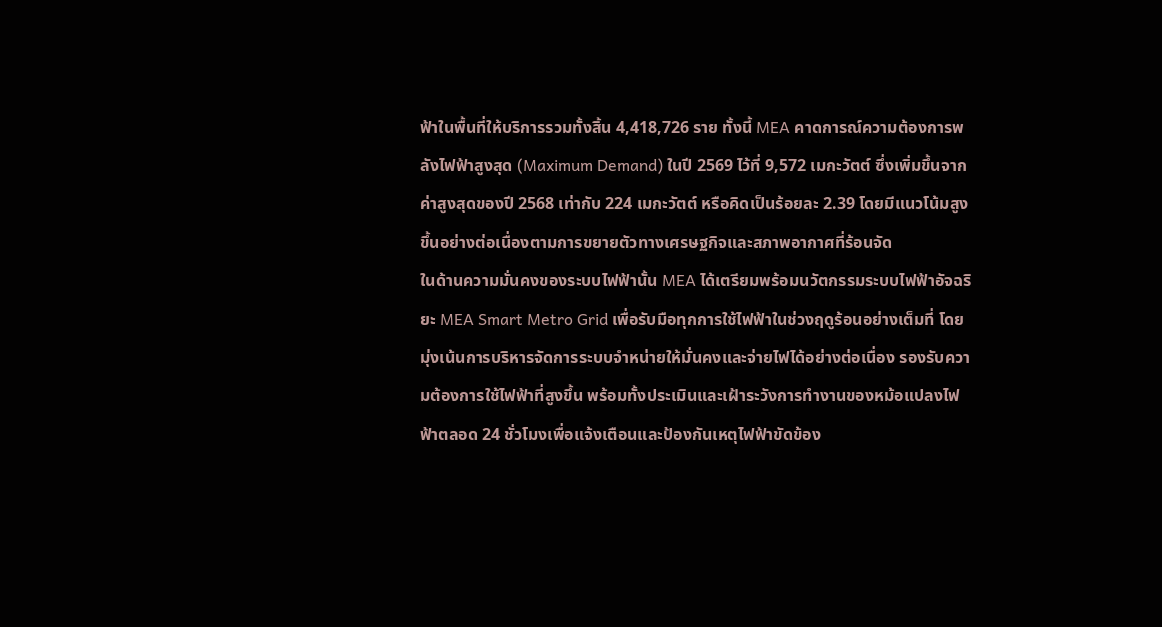ฟ้าในพื้นที่ให้บริการรวมทั้งสิ้น 4,418,726 ราย ทั้งนี้ MEA คาดการณ์ความต้องการพลังไฟฟ้าสูงสุด (Maximum Demand) ในปี 2569 ไว้ที่ 9,572 เมกะวัตต์ ซึ่งเพิ่มขึ้นจากค่าสูงสุดของปี 2568 เท่ากับ 224 เมกะวัตต์ หรือคิดเป็นร้อยละ 2.39 โดยมีแนวโน้มสูงขึ้นอย่างต่อเนื่องตามการขยายตัวทางเศรษฐกิจและสภาพอากาศที่ร้อนจัด
ในด้านความมั่นคงของระบบไฟฟ้านั้น MEA ได้เตรียมพร้อมนวัตกรรมระบบไฟฟ้าอัจฉริยะ MEA Smart Metro Grid เพื่อรับมือทุกการใช้ไฟฟ้าในช่วงฤดูร้อนอย่างเต็มที่ โดยมุ่งเน้นการบริหารจัดการระบบจำหน่ายให้มั่นคงและจ่ายไฟได้อย่างต่อเนื่อง รองรับความต้องการใช้ไฟฟ้าที่สูงขึ้น พร้อมทั้งประเมินและเฝ้าระวังการทำงานของหม้อแปลงไฟฟ้าตลอด 24 ชั่วโมงเพื่อแจ้งเตือนและป้องกันเหตุไฟฟ้าขัดข้อง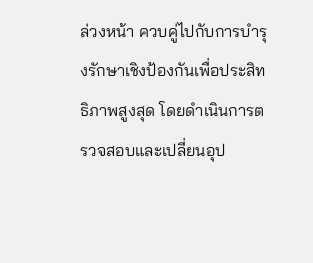ล่วงหน้า ควบคู่ไปกับการบำรุงรักษาเชิงป้องกันเพื่อประสิทธิภาพสูงสุด โดยดำเนินการตรวจสอบและเปลี่ยนอุป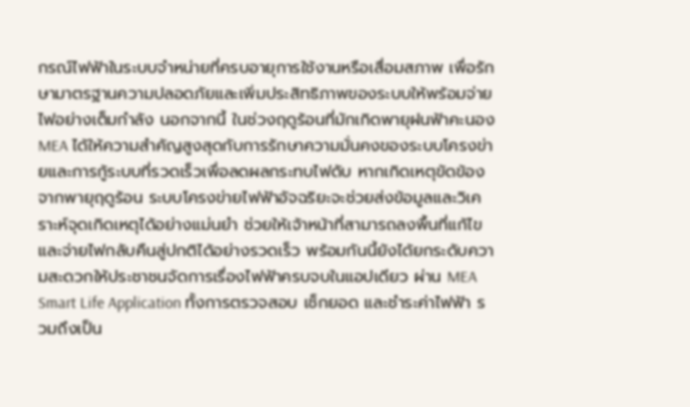กรณ์ไฟฟ้าในระบบจำหน่ายที่ครบอายุการใช้งานหรือเสื่อมสภาพ เพื่อรักษามาตรฐานความปลอดภัยและเพิ่มประสิทธิภาพของระบบให้พร้อมจ่ายไฟอย่างเต็มกำลัง นอกจากนี้ ในช่วงฤดูร้อนที่มักเกิดพายุฝนฟ้าคะนอง MEA ได้ให้ความสำคัญสูงสุดกับการรักษาความมั่นคงของระบบโครงข่ายและการกู้ระบบที่รวดเร็วเพื่อลดผลกระทบไฟดับ หากเกิดเหตุขัดข้องจากพายุฤดูร้อน ระบบโครงข่ายไฟฟ้าอัจฉริยะจะช่วยส่งข้อมูลและวิเคราะห์จุดเกิดเหตุได้อย่างแม่นยำ ช่วยให้เจ้าหน้าที่สามารถลงพื้นที่แก้ไขและจ่ายไฟกลับคืนสู่ปกติได้อย่างรวดเร็ว พร้อมกันนี้ยังได้ยกระดับความสะดวกให้ประชาชนจัดการเรื่องไฟฟ้าครบจบในแอปเดียว ผ่าน MEA Smart Life Application ทั้งการตรวจสอบ เช็กยอด และชำระค่าไฟฟ้า รวมถึงเป็น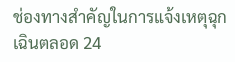ช่องทางสำคัญในการแจ้งเหตุฉุกเฉินตลอด 24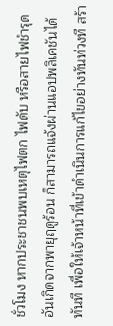ชั่วโมง หากประชาชนพบเหตุไฟตก ไฟดับ หรือสายไฟชำรุดอันเกิดจากพายุฤดูร้อน ก็สามารถแจ้งผ่านแอปพลิเคชันได้ทันที เพื่อให้เจ้าหน้าที่เข้าดำเนินการแก้ไขอย่างทันท่วงที สร้า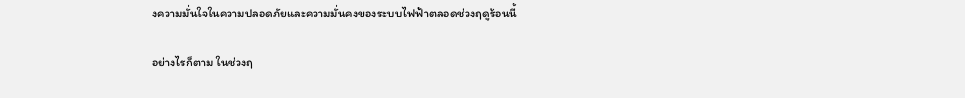งความมั่นใจในความปลอดภัยและความมั่นคงของระบบไฟฟ้าตลอดช่วงฤดูร้อนนี้

อย่างไรก็ตาม ในช่วงฤ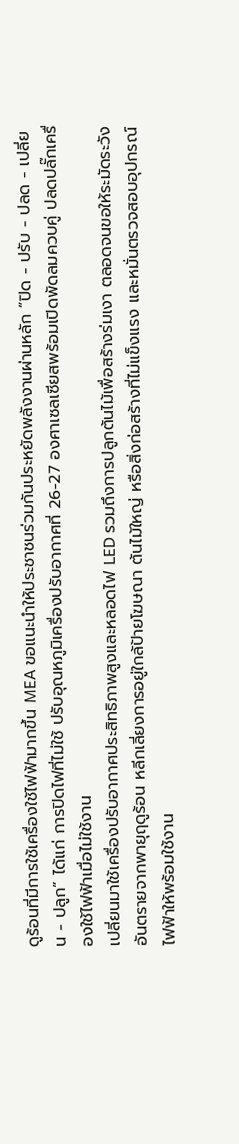ดูร้อนที่มีการใช้เครื่องใช้ไฟฟ้ามากขึ้น MEA ขอแนะนำให้ประชาชนร่วมกันประหยัดพลังงานผ่านหลัก “ปิด - ปรับ - ปลด - เปลี่ยน - ปลูก” ได้แก่ การปิดไฟที่ไม่ใช้ ปรับอุณหภูมิเครื่องปรับอากาศที่ 26-27 องศาเซลเซียสพร้อมเปิดพัดลมควบคู่ ปลดปลั๊กเครื่องใช้ไฟฟ้าเมื่อไม่ใช้งาน
เปลี่ยนมาใช้เครื่องปรับอากาศประสิทธิภาพสูงและหลอดไฟ LED รวมถึงการปลูกต้นไม้เพื่อสร้างร่มเงา ตลอดจนขอให้ระมัดระวังอันตรายจากพายุฤดูร้อน หลีกเลี่ยงการอยู่ใกล้ป้ายโฆษณา ต้นไม้ใหญ่ หรือสิ่งก่อสร้างที่ไม่แข็งแรง และหมั่นตรวจสอบอุปกรณ์ไฟฟ้าให้พร้อมใช้งาน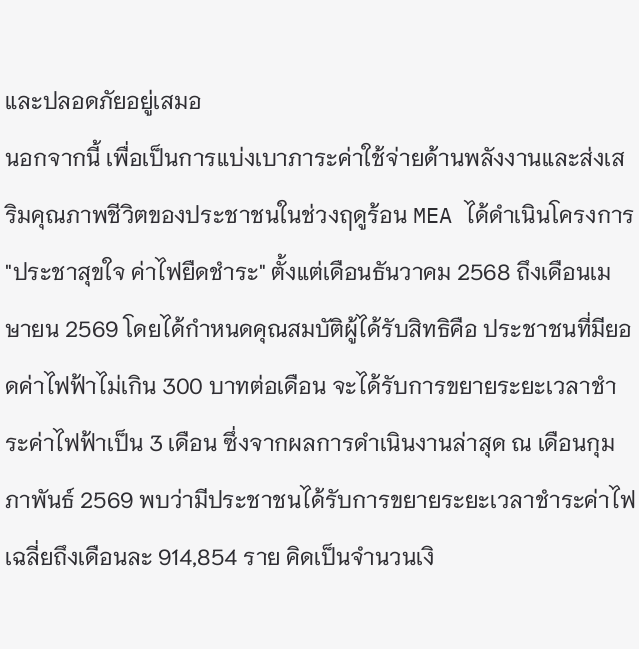และปลอดภัยอยู่เสมอ
นอกจากนี้ เพื่อเป็นการแบ่งเบาภาระค่าใช้จ่ายด้านพลังงานและส่งเสริมคุณภาพชีวิตของประชาชนในช่วงฤดูร้อน MEA ได้ดำเนินโครงการ "ประชาสุขใจ ค่าไฟยืดชำระ" ตั้งแต่เดือนธันวาคม 2568 ถึงเดือนเมษายน 2569 โดยได้กำหนดคุณสมบัติผู้ได้รับสิทธิคือ ประชาชนที่มียอดค่าไฟฟ้าไม่เกิน 300 บาทต่อเดือน จะได้รับการขยายระยะเวลาชำระค่าไฟฟ้าเป็น 3 เดือน ซึ่งจากผลการดำเนินงานล่าสุด ณ เดือนกุมภาพันธ์ 2569 พบว่ามีประชาชนได้รับการขยายระยะเวลาชำระค่าไฟเฉลี่ยถึงเดือนละ 914,854 ราย คิดเป็นจำนวนเงิ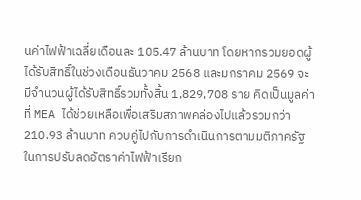นค่าไฟฟ้าเฉลี่ยเดือนละ 105.47 ล้านบาท โดยหากรวมยอดผู้ได้รับสิทธิ์ในช่วงเดือนธันวาคม 2568 และมกราคม 2569 จะมีจำนวนผู้ได้รับสิทธิ์รวมทั้งสิ้น 1,829,708 ราย คิดเป็นมูลค่าที่ MEA ได้ช่วยเหลือเพื่อเสริมสภาพคล่องไปแล้วรวมกว่า 210.93 ล้านบาท ควบคู่ไปกับการดำเนินการตามมติภาครัฐในการปรับลดอัตราค่าไฟฟ้าเรียก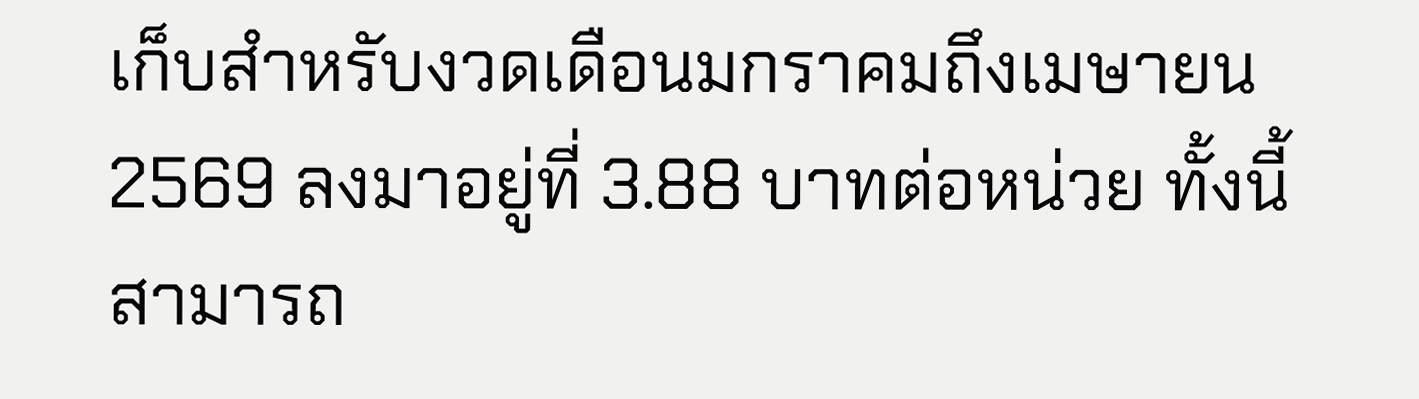เก็บสำหรับงวดเดือนมกราคมถึงเมษายน 2569 ลงมาอยู่ที่ 3.88 บาทต่อหน่วย ทั้งนี้ สามารถ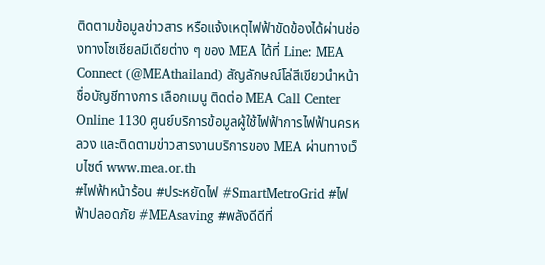ติดตามข้อมูลข่าวสาร หรือแจ้งเหตุไฟฟ้าขัดข้องได้ผ่านช่องทางโซเชียลมีเดียต่าง ๆ ของ MEA ได้ที่ Line: MEA Connect (@MEAthailand) สัญลักษณ์โล่สีเขียวนำหน้าชื่อบัญชีทางการ เลือกเมนู ติดต่อ MEA Call Center Online 1130 ศูนย์บริการข้อมูลผู้ใช้ไฟฟ้าการไฟฟ้านครหลวง และติดตามข่าวสารงานบริการของ MEA ผ่านทางเว็บไซต์ www.mea.or.th
#ไฟฟ้าหน้าร้อน #ประหยัดไฟ #SmartMetroGrid #ไฟฟ้าปลอดภัย #MEAsaving #พลังดีดีที่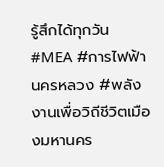รู้สึกได้ทุกวัน #MEA #การไฟฟ้านครหลวง #พลังงานเพื่อวิถีชีวิตเมืองมหานคร